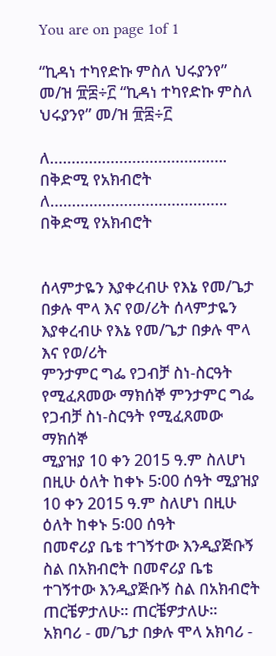You are on page 1of 1

“ኪዳነ ተካየድኩ ምስለ ህሩያንየ” መ/ዝ ፹፰÷፫ “ኪዳነ ተካየድኩ ምስለ ህሩያንየ” መ/ዝ ፹፰÷፫

ለ………………………………….. በቅድሚ የአክብሮት ለ………………………………….. በቅድሚ የአክብሮት


ሰላምታዬን እያቀረብሁ የእኔ የመ/ጌታ በቃሉ ሞላ እና የወ/ሪት ሰላምታዬን እያቀረብሁ የእኔ የመ/ጌታ በቃሉ ሞላ እና የወ/ሪት
ምንታምር ግፌ የጋብቻ ስነ-ስርዓት የሚፈጸመው ማክሰኞ ምንታምር ግፌ የጋብቻ ስነ-ስርዓት የሚፈጸመው ማክሰኞ
ሚያዝያ 10 ቀን 2015 ዓ.ም ስለሆነ በዚሁ ዕለት ከቀኑ 5፡00 ሰዓት ሚያዝያ 10 ቀን 2015 ዓ.ም ስለሆነ በዚሁ ዕለት ከቀኑ 5፡00 ሰዓት
በመኖሪያ ቤቴ ተገኝተው እንዲያጅቡኝ ስል በአክብሮት በመኖሪያ ቤቴ ተገኝተው እንዲያጅቡኝ ስል በአክብሮት
ጠርቼዎታለሁ፡፡ ጠርቼዎታለሁ፡፡
አክባሪ - መ/ጌታ በቃሉ ሞላ አክባሪ -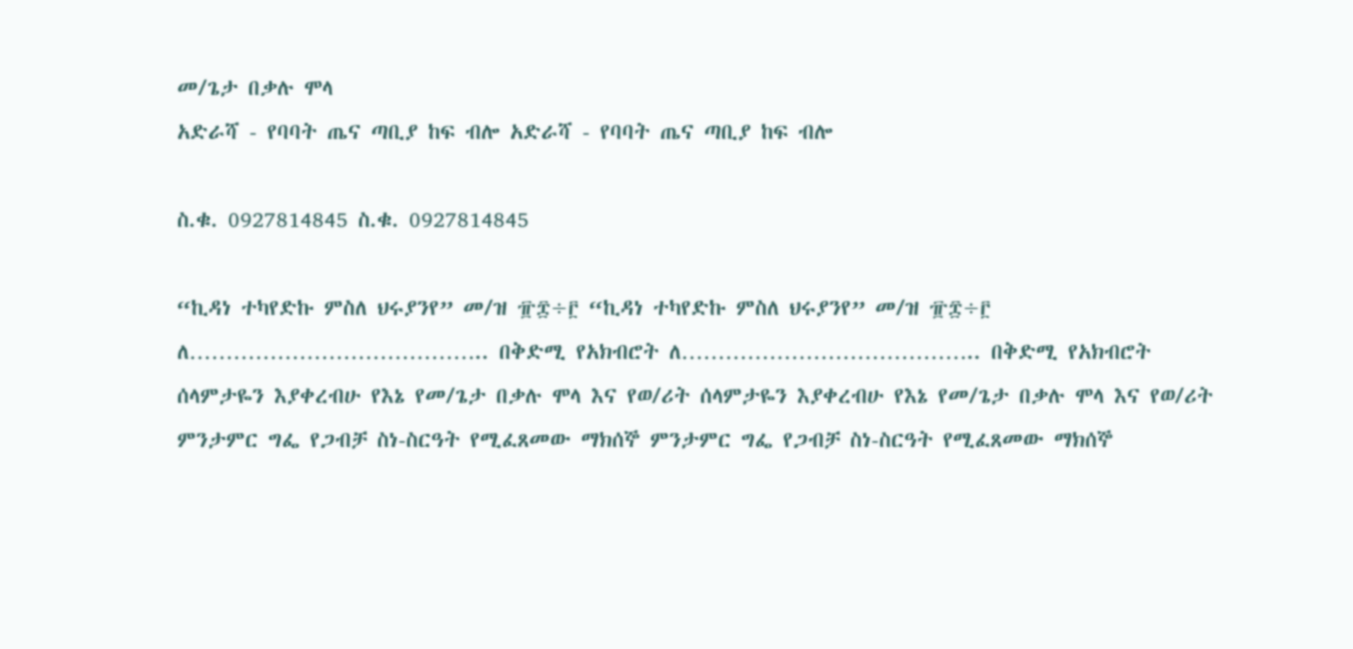መ/ጌታ በቃሉ ሞላ
አድራሻ - የባባት ጤና ጣቢያ ከፍ ብሎ አድራሻ - የባባት ጤና ጣቢያ ከፍ ብሎ

ስ.ቁ. 0927814845 ስ.ቁ. 0927814845

“ኪዳነ ተካየድኩ ምስለ ህሩያንየ” መ/ዝ ፹፰÷፫ “ኪዳነ ተካየድኩ ምስለ ህሩያንየ” መ/ዝ ፹፰÷፫
ለ………………………………….. በቅድሚ የአክብሮት ለ………………………………….. በቅድሚ የአክብሮት
ሰላምታዬን እያቀረብሁ የእኔ የመ/ጌታ በቃሉ ሞላ እና የወ/ሪት ሰላምታዬን እያቀረብሁ የእኔ የመ/ጌታ በቃሉ ሞላ እና የወ/ሪት
ምንታምር ግፌ የጋብቻ ስነ-ስርዓት የሚፈጸመው ማክሰኞ ምንታምር ግፌ የጋብቻ ስነ-ስርዓት የሚፈጸመው ማክሰኞ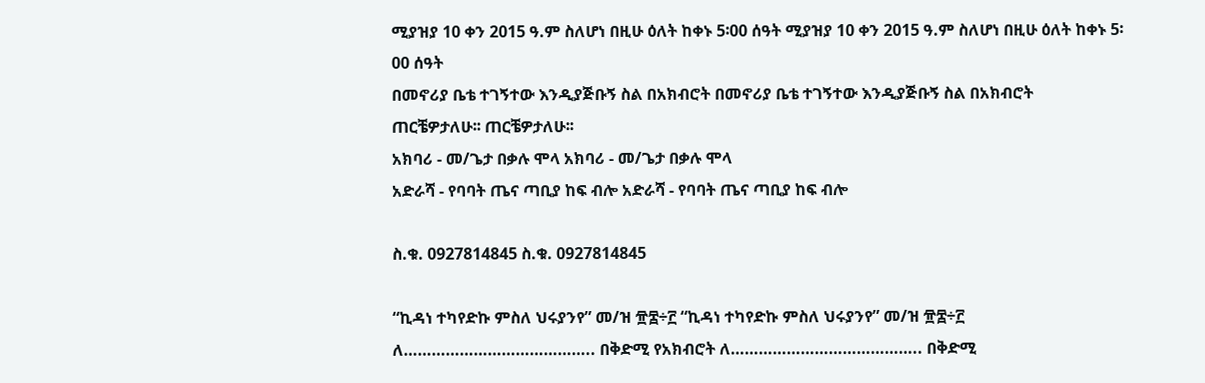ሚያዝያ 10 ቀን 2015 ዓ.ም ስለሆነ በዚሁ ዕለት ከቀኑ 5፡00 ሰዓት ሚያዝያ 10 ቀን 2015 ዓ.ም ስለሆነ በዚሁ ዕለት ከቀኑ 5፡00 ሰዓት
በመኖሪያ ቤቴ ተገኝተው እንዲያጅቡኝ ስል በአክብሮት በመኖሪያ ቤቴ ተገኝተው እንዲያጅቡኝ ስል በአክብሮት
ጠርቼዎታለሁ፡፡ ጠርቼዎታለሁ፡፡
አክባሪ - መ/ጌታ በቃሉ ሞላ አክባሪ - መ/ጌታ በቃሉ ሞላ
አድራሻ - የባባት ጤና ጣቢያ ከፍ ብሎ አድራሻ - የባባት ጤና ጣቢያ ከፍ ብሎ

ስ.ቁ. 0927814845 ስ.ቁ. 0927814845

“ኪዳነ ተካየድኩ ምስለ ህሩያንየ” መ/ዝ ፹፰÷፫ “ኪዳነ ተካየድኩ ምስለ ህሩያንየ” መ/ዝ ፹፰÷፫
ለ………………………………….. በቅድሚ የአክብሮት ለ………………………………….. በቅድሚ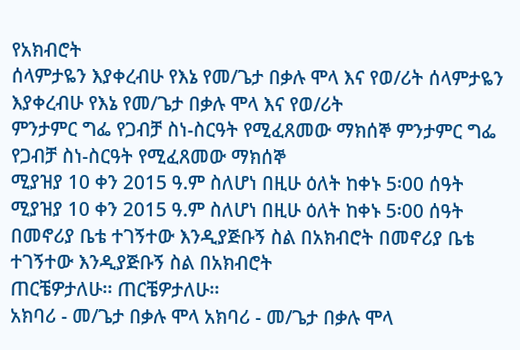የአክብሮት
ሰላምታዬን እያቀረብሁ የእኔ የመ/ጌታ በቃሉ ሞላ እና የወ/ሪት ሰላምታዬን እያቀረብሁ የእኔ የመ/ጌታ በቃሉ ሞላ እና የወ/ሪት
ምንታምር ግፌ የጋብቻ ስነ-ስርዓት የሚፈጸመው ማክሰኞ ምንታምር ግፌ የጋብቻ ስነ-ስርዓት የሚፈጸመው ማክሰኞ
ሚያዝያ 10 ቀን 2015 ዓ.ም ስለሆነ በዚሁ ዕለት ከቀኑ 5፡00 ሰዓት ሚያዝያ 10 ቀን 2015 ዓ.ም ስለሆነ በዚሁ ዕለት ከቀኑ 5፡00 ሰዓት
በመኖሪያ ቤቴ ተገኝተው እንዲያጅቡኝ ስል በአክብሮት በመኖሪያ ቤቴ ተገኝተው እንዲያጅቡኝ ስል በአክብሮት
ጠርቼዎታለሁ፡፡ ጠርቼዎታለሁ፡፡
አክባሪ - መ/ጌታ በቃሉ ሞላ አክባሪ - መ/ጌታ በቃሉ ሞላ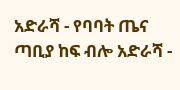አድራሻ - የባባት ጤና ጣቢያ ከፍ ብሎ አድራሻ -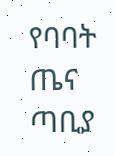የባባት ጤና ጣቢያ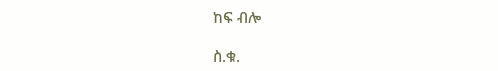ከፍ ብሎ

ስ.ቁ.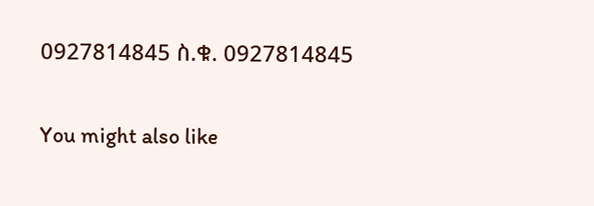0927814845 ስ.ቁ. 0927814845

You might also like